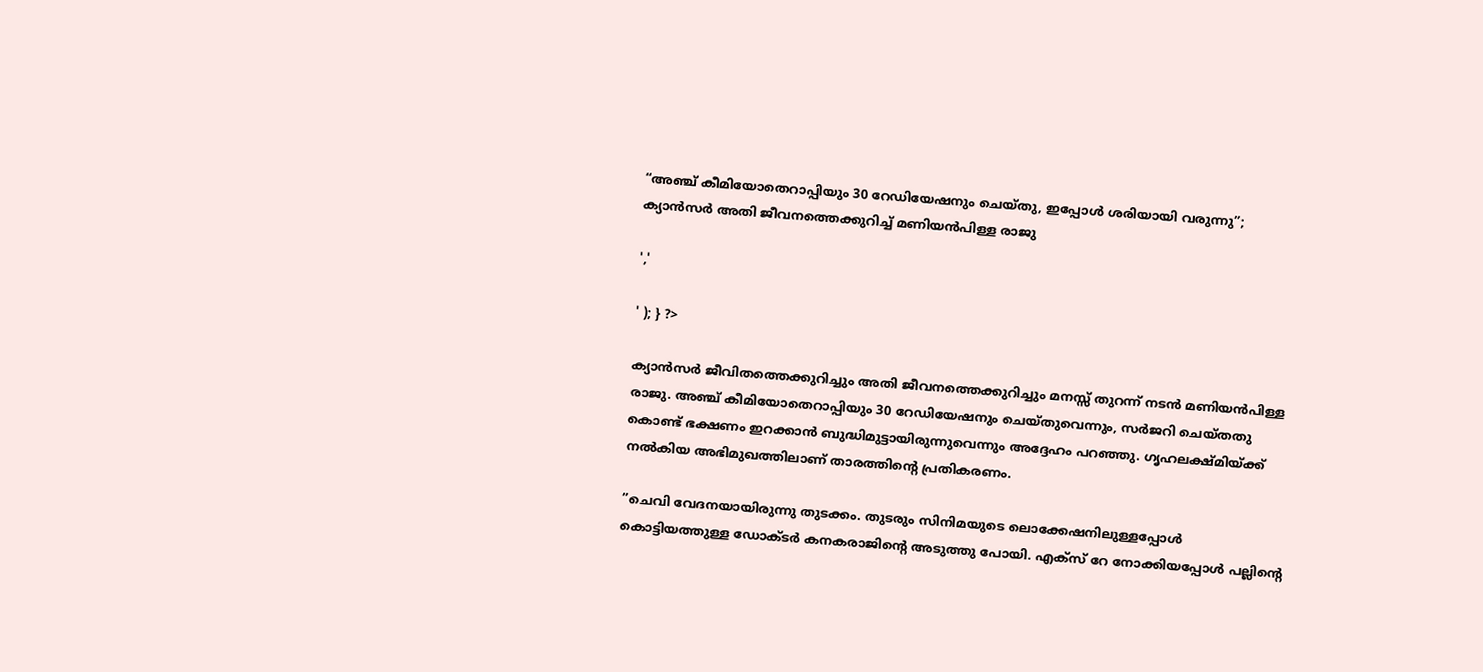“അഞ്ച് കീമിയോതെറാപ്പിയും 30 റേഡിയേഷനും ചെയ്തു, ഇപ്പോൾ ശരിയായി വരുന്നു”; ക്യാൻസർ അതി ജീവനത്തെക്കുറിച്ച് മണിയൻപിള്ള രാജു

','

' ); } ?>

ക്യാൻസർ ജീവിതത്തെക്കുറിച്ചും അതി ജീവനത്തെക്കുറിച്ചും മനസ്സ് തുറന്ന് നടൻ മണിയൻപിള്ള രാജു. അഞ്ച് കീമിയോതെറാപ്പിയും 30 റേഡിയേഷനും ചെയ്തുവെന്നും, സര്‍ജറി ചെയ്തതു കൊണ്ട് ഭക്ഷണം ഇറക്കാന്‍ ബുദ്ധിമുട്ടായിരുന്നുവെന്നും അദ്ദേഹം പറഞ്ഞു. ഗൃഹലക്ഷ്മിയ്ക്ക് നല്‍കിയ അഭിമുഖത്തിലാണ് താരത്തിന്റെ പ്രതികരണം.

”ചെവി വേദനയായിരുന്നു തുടക്കം. തുടരും സിനിമയുടെ ലൊക്കേഷനിലുള്ളപ്പോള്‍ കൊട്ടിയത്തുള്ള ഡോക്ടര്‍ കനകരാജിന്റെ അടുത്തു പോയി. എക്‌സ് റേ നോക്കിയപ്പോള്‍ പല്ലിന്റെ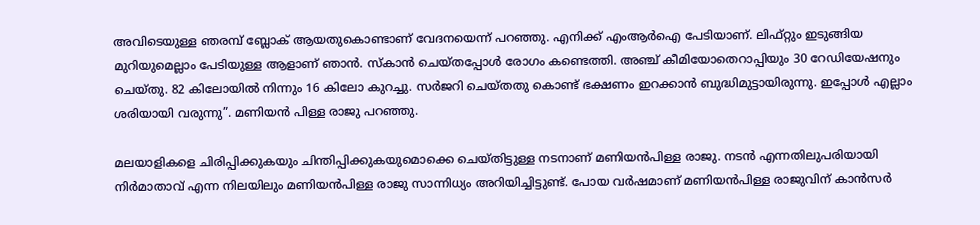അവിടെയുള്ള ഞരമ്പ് ബ്ലോക് ആയതുകൊണ്ടാണ് വേദനയെന്ന് പറഞ്ഞു. എനിക്ക് എംആര്‍ഐ പേടിയാണ്. ലിഫ്റ്റും ഇടുങ്ങിയ മുറിയുമെല്ലാം പേടിയുള്ള ആളാണ് ഞാന്‍. സ്‌കാന്‍ ചെയ്തപ്പോള്‍ രോഗം കണ്ടെത്തി. അഞ്ച് കീമിയോതെറാപ്പിയും 30 റേഡിയേഷനും ചെയ്തു. 82 കിലോയില്‍ നിന്നും 16 കിലോ കുറച്ചു. സര്‍ജറി ചെയ്തതു കൊണ്ട് ഭക്ഷണം ഇറക്കാന്‍ ബുദ്ധിമുട്ടായിരുന്നു. ഇപ്പോള്‍ എല്ലാം ശരിയായി വരുന്നു”. മണിയൻ പിള്ള രാജു പറഞ്ഞു.

മലയാളികളെ ചിരിപ്പിക്കുകയും ചിന്തിപ്പിക്കുകയുമൊക്കെ ചെയ്തിട്ടുള്ള നടനാണ് മണിയന്‍പിള്ള രാജു. നടന്‍ എന്നതിലുപരിയായി നിര്‍മാതാവ് എന്ന നിലയിലും മണിയന്‍പിള്ള രാജു സാന്നിധ്യം അറിയിച്ചിട്ടുണ്ട്. പോയ വര്‍ഷമാണ് മണിയന്‍പിള്ള രാജുവിന് കാന്‍സര്‍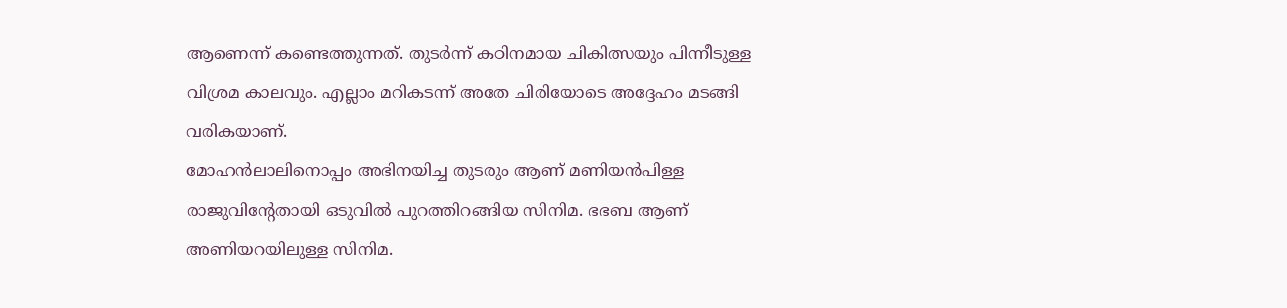ആണെന്ന് കണ്ടെത്തുന്നത്. തുടര്‍ന്ന് കഠിനമായ ചികിത്സയും പിന്നീടുള്ള വിശ്രമ കാലവും. എല്ലാം മറികടന്ന് അതേ ചിരിയോടെ അദ്ദേഹം മടങ്ങി വരികയാണ്.
മോഹന്‍ലാലിനൊപ്പം അഭിനയിച്ച തുടരും ആണ് മണിയന്‍പിള്ള രാജുവിന്റേതായി ഒടുവില്‍ പുറത്തിറങ്ങിയ സിനിമ. ഭഭബ ആണ് അണിയറയിലുള്ള സിനിമ.